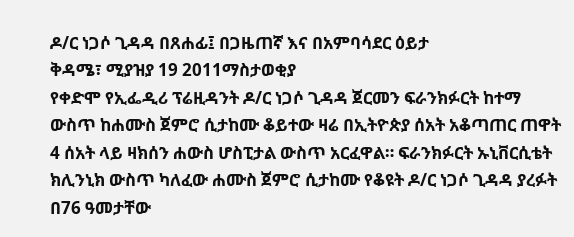ዶ/ር ነጋሶ ጊዳዳ በጸሐፊ፤ በጋዜጠኛ እና በአምባሳደር ዕይታ
ቅዳሜ፣ ሚያዝያ 19 2011ማስታወቂያ
የቀድሞ የኢፌዲሪ ፕሬዚዳንት ዶ/ር ነጋሶ ጊዳዳ ጀርመን ፍራንክፉርት ከተማ ውስጥ ከሐሙስ ጀምሮ ሲታከሙ ቆይተው ዛሬ በኢትዮጵያ ሰአት አቆጣጠር ጠዋት 4 ሰአት ላይ ዛክሰን ሐውስ ሆስፒታል ውስጥ አርፈዋል። ፍራንክፉርት ኡኒቨርሲቴት ክሊንኒክ ውስጥ ካለፈው ሐሙስ ጀምሮ ሲታከሙ የቆዩት ዶ/ር ነጋሶ ጊዳዳ ያረፉት በ76 ዓመታቸው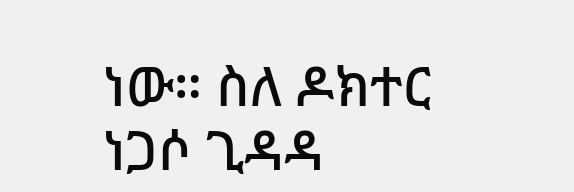ነው። ስለ ዶክተር ነጋሶ ጊዳዳ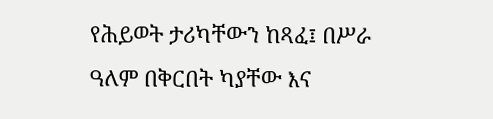የሕይወት ታሪካቸውን ከጻፈ፤ በሥራ ዓለም በቅርበት ካያቸው እና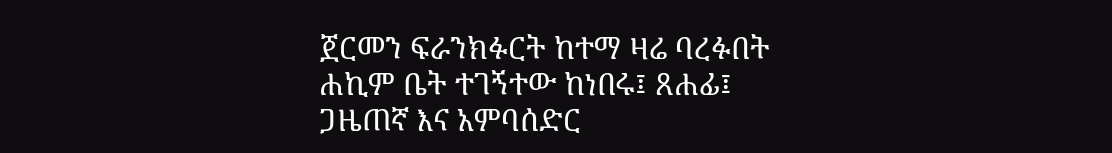ጀርመን ፍራንክፉርት ከተማ ዛሬ ባረፉበት ሐኪም ቤት ተገኝተው ከነበሩ፤ ጸሐፊ፤ ጋዜጠኛ እና አምባሰድር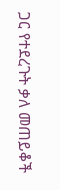ጋር የተደረጉት ቃለ መጠይቆች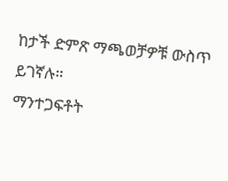ከታች ድምጽ ማጫወቻዎቹ ውስጥ ይገኛሉ።
ማንተጋፍቶት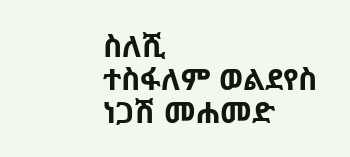ስለሺ
ተስፋለም ወልደየስ
ነጋሽ መሐመድ